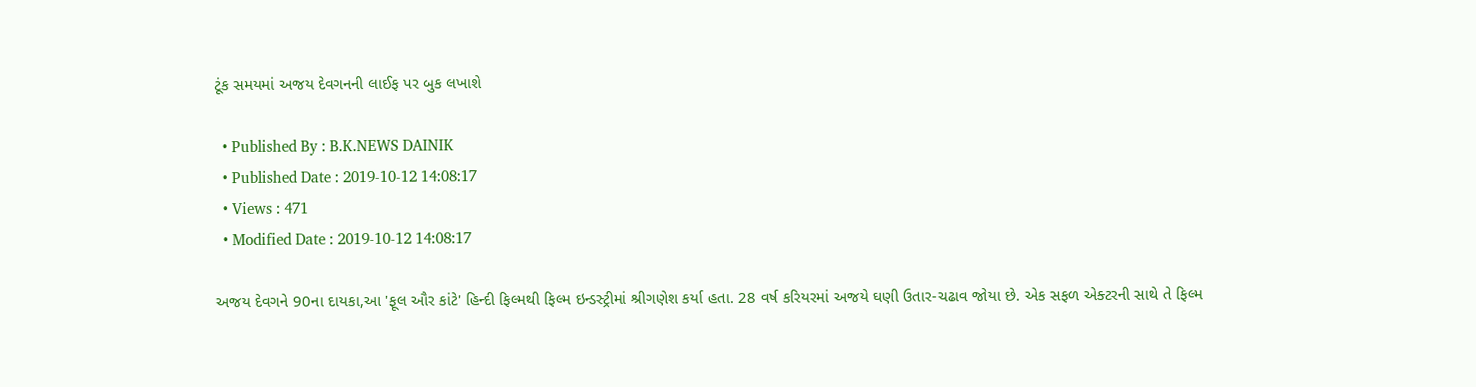ટૂંક સમયમાં અજય દેવગનની લાઈફ પર બુક લખાશે

  • Published By : B.K.NEWS DAINIK
  • Published Date : 2019-10-12 14:08:17
  • Views : 471
  • Modified Date : 2019-10-12 14:08:17

અજય દેવગને 90ના દાયકા,આ 'ફૂલ ઔર કાંટે' હિન્દી ફિલ્મથી ફિલ્મ ઇન્ડસ્ટ્રીમાં શ્રીગણેશ કર્યા હતા. 28 વર્ષ કરિયરમાં અજયે ઘણી ઉતાર-ચઢાવ જોયા છે. એક સફળ એક્ટરની સાથે તે ફિલ્મ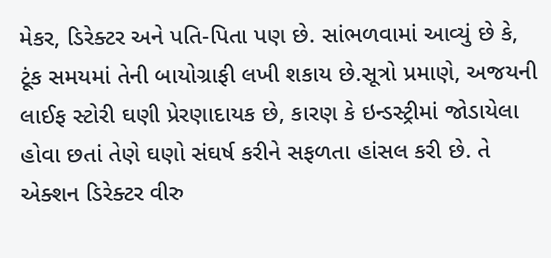મેકર, ડિરેક્ટર અને પતિ-પિતા પણ છે. સાંભળવામાં આવ્યું છે કે, ટૂંક સમયમાં તેની બાયોગ્રાફી લખી શકાય છે.સૂત્રો પ્રમાણે, અજયની લાઈફ સ્ટોરી ઘણી પ્રેરણાદાયક છે, કારણ કે ઇન્ડસ્ટ્રીમાં જોડાયેલા હોવા છતાં તેણે ઘણો સંઘર્ષ કરીને સફળતા હાંસલ કરી છે. તે એક્શન ડિરેક્ટર વીરુ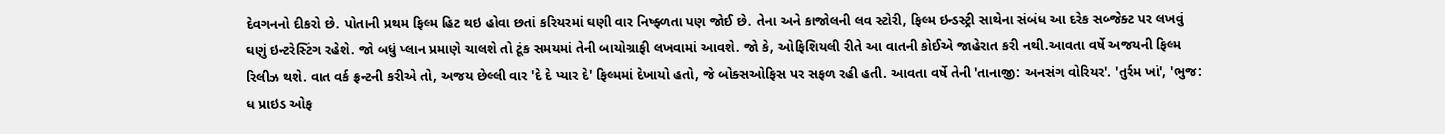દેવગનનો દીકરો છે. પોતાની પ્રથમ ફિલ્મ હિટ થઇ હોવા છતાં કરિયરમાં ઘણી વાર નિષ્ફ્ળતા પણ જોઈ છે. તેના અને કાજોલની લવ સ્ટોરી, ફિલ્મ ઇન્ડસ્ટ્રી સાથેના સંબંધ આ દરેક સબ્જેક્ટ પર લખવું ઘણું ઇન્ટરેસ્ટિંગ રહેશે. જો બધું પ્લાન પ્રમાણે ચાલશે તો ટૂંક સમયમાં તેની બાયોગ્રાફી લખવામાં આવશે. જો કે, ઓફિશિયલી રીતે આ વાતની કોઈએ જાહેરાત કરી નથી.આવતા વર્ષે અજયની ફિલ્મ રિલીઝ થશે. વાત વર્ક ફ્રન્ટની કરીએ તો, અજય છેલ્લી વાર 'દે દે પ્યાર દે' ફિલ્મમાં દેખાયો હતો, જે બોક્સઓફિસ પર સફળ રહી હતી. આવતા વર્ષે તેની 'તાનાજી: અનસંગ વોરિયર'. 'તુર્રમ ખાં', 'ભુજ: ધ પ્રાઇડ ઓફ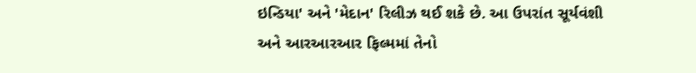ઇન્ડિયા' અને 'મેદાન' રિલીઝ થઈ શકે છે. આ ઉપરાંત સૂર્યવંશી અને આરઆરઆર ફિલ્મમાં તેનો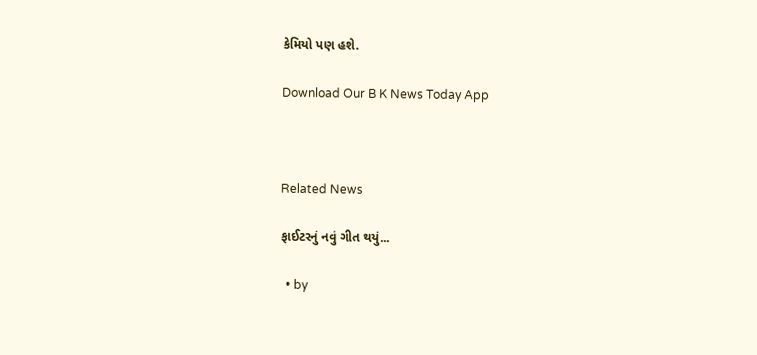કેમિયો પણ હશે.

Download Our B K News Today App



Related News

ફાઈટરનું નવું ગીત થયું...

  • by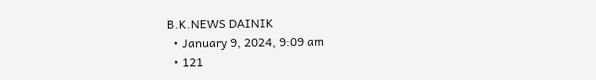B.K.NEWS DAINIK
  • January 9, 2024, 9:09 am
  • 121